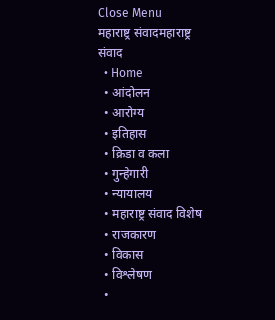Close Menu
महाराष्ट्र संवादमहाराष्ट्र संवाद
  • Home
  • आंदोलन
  • आरोग्य
  • इतिहास
  • क्रिडा व कला
  • गुन्हेगारी
  • न्यायालय
  • महाराष्ट्र संवाद विशेष
  • राजकारण
  • विकास
  • विश्लेषण
  •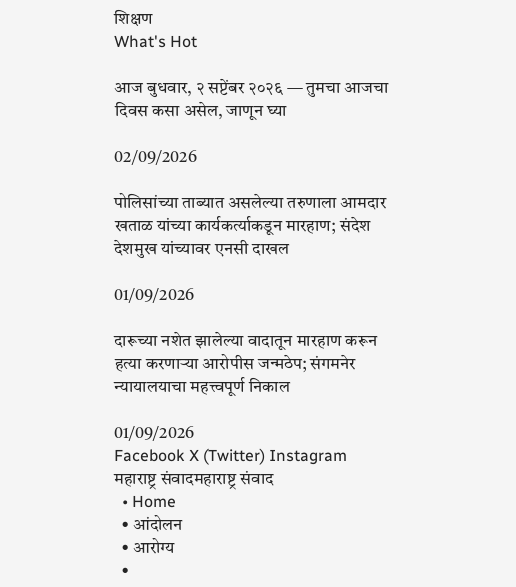शिक्षण
What's Hot

आज बुधवार, २ सप्टेंबर २०२६ — तुमचा आजचा दिवस कसा असेल, जाणून घ्या

02/09/2026

पोलिसांच्या ताब्यात असलेल्या तरुणाला आमदार खताळ यांच्या कार्यकर्त्याकडून मारहाण; संदेश देशमुख यांच्यावर एनसी दाखल

01/09/2026

दारूच्या नशेत झालेल्या वादातून मारहाण करून हत्या करणाऱ्या आरोपीस जन्मठेप; संगमनेर न्यायालयाचा महत्त्वपूर्ण निकाल

01/09/2026
Facebook X (Twitter) Instagram
महाराष्ट्र संवादमहाराष्ट्र संवाद
  • Home
  • आंदोलन
  • आरोग्य
  •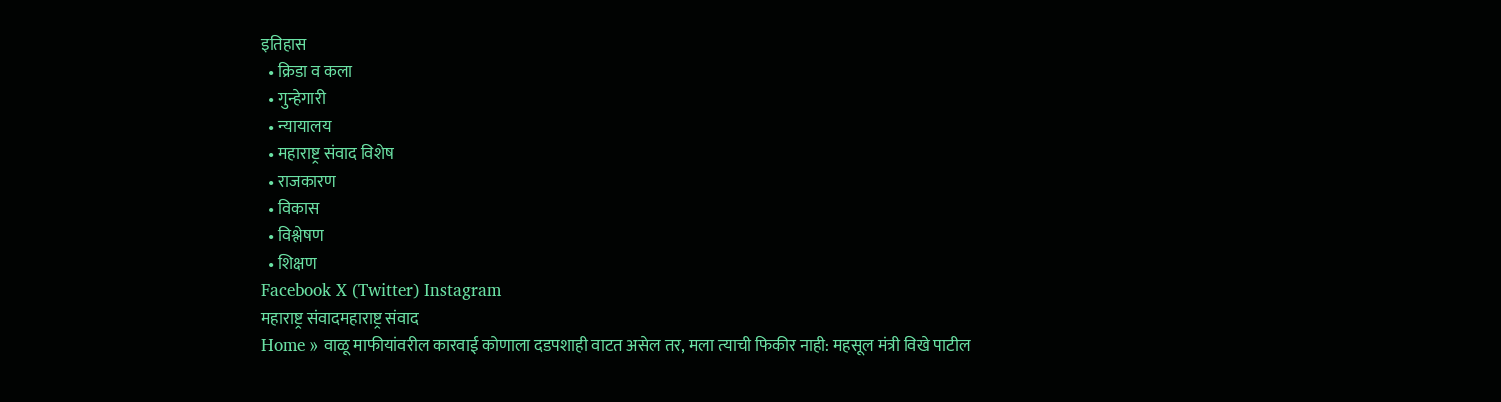इतिहास
  • क्रिडा व कला
  • गुन्हेगारी
  • न्यायालय
  • महाराष्ट्र संवाद विशेष
  • राजकारण
  • विकास
  • विश्लेषण
  • शिक्षण
Facebook X (Twitter) Instagram
महाराष्ट्र संवादमहाराष्ट्र संवाद
Home » वाळू माफीयांवरील कारवाई कोणाला दडपशाही वाटत असेल तर, मला त्‍याची फिकीर नाही: महसूल मंत्री विखे पाटील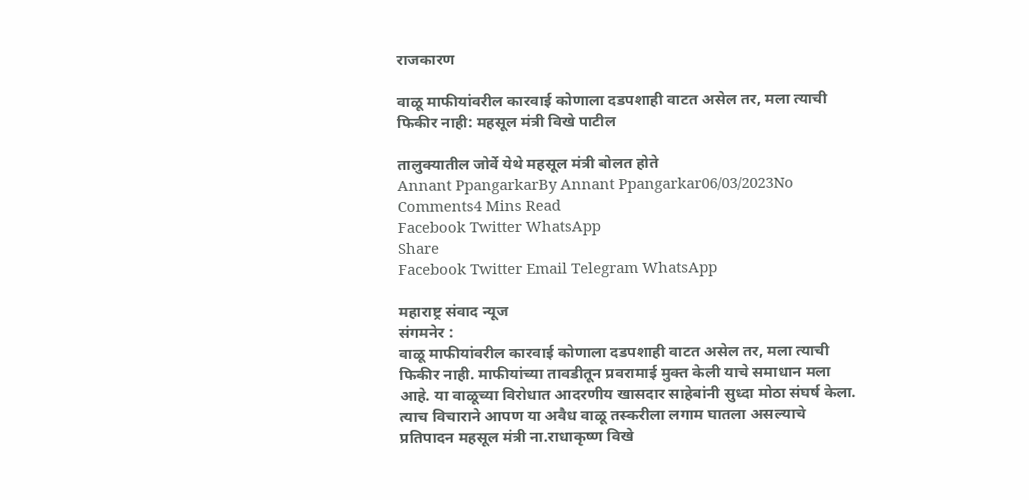राजकारण

वाळू माफीयांवरील कारवाई कोणाला दडपशाही वाटत असेल तर, मला त्‍याची फिकीर नाही: महसूल मंत्री विखे पाटील

तालुक्यातील जोर्वे येथे महसूल मंत्री बोलत होते
Annant PpangarkarBy Annant Ppangarkar06/03/2023No Comments4 Mins Read
Facebook Twitter WhatsApp
Share
Facebook Twitter Email Telegram WhatsApp

महाराष्ट्र संवाद न्यूज
संगमनेर :
वाळू माफीयांवरील कारवाई कोणाला दडपशाही वाटत असेल तर, मला त्‍याची फिकीर नाही. माफीयांच्‍या तावडीतून प्रवरामाई मुक्‍त केली याचे समाधान मला आहे. या वाळूच्‍या विरोधात आदरणीय खासदार साहेबांनी सुध्‍दा मोठा संघर्ष केला. त्‍याच विचाराने आपण या अवैध वाळू तस्‍करीला लगाम घातला असल्‍याचे प्रतिपादन महसूल मंत्री ना.राधाकृष्‍ण विखे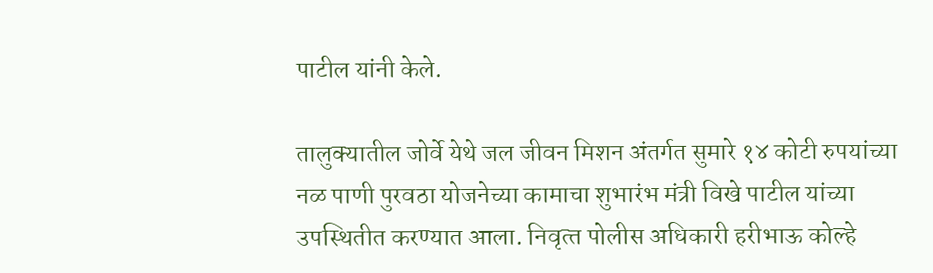पाटील यांनी केले.

तालुक्यातील जोर्वे येथे जल जीवन मिशन अंतर्गत सुमारे १४ कोटी रुपयांच्या नळ पाणी पुरवठा योजनेच्या कामाचा शुभारंभ मंत्री विखे पाटील यांच्या उपस्थितीत करण्यात आला. निवृत्‍त पोलीस अधिकारी हरीभाऊ कोल्हे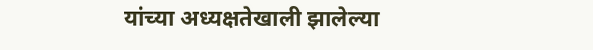यांच्या अध्यक्षतेखाली झालेल्या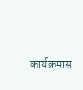कार्यक्रमास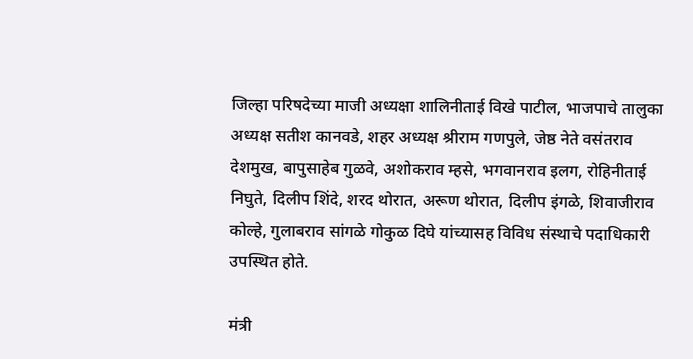जिल्हा परिषदेच्या माजी अध्यक्षा शालिनीताई विखे पाटील, भाजपाचे तालुका अध्यक्ष सतीश कानवडे, शहर अध्यक्ष श्रीराम गणपुले, जेष्ठ नेते वसंतराव देशमुख, बापुसाहेब गुळवे, अशोकराव म्‍हसे, भगवानराव इलग, रोहिनीताई निघुते, दिलीप शिंदे, शरद थोरात, अरूण थोरात, दिलीप इंगळे, शिवाजीराव कोल्हे, गुलाबराव सांगळे गोकुळ दिघे यांच्यासह विविध संस्थाचे पदाधिकारी उपस्थित होते.

मंत्री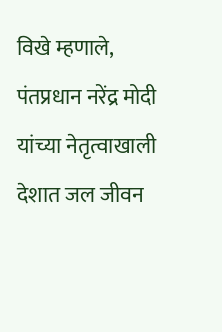विखे म्हणाले, पंतप्रधान नरेंद्र मोदी यांच्या नेतृत्वाखाली देशात जल जीवन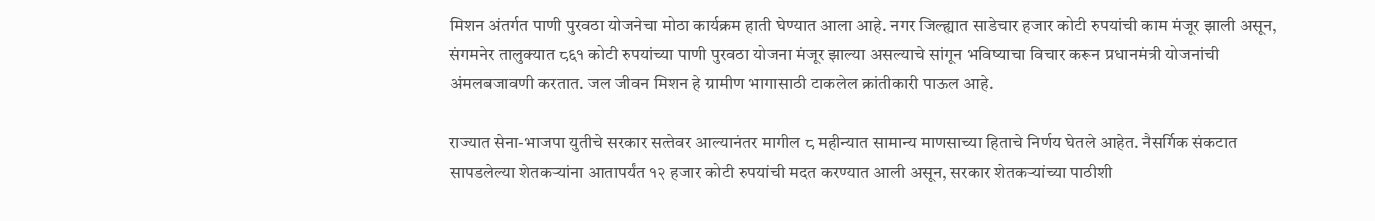मिशन अंतर्गत पाणी पुरवठा योजनेचा मोठा कार्यक्रम हाती घेण्यात आला आहे. नगर जिल्ह्यात साडेचार हजार कोटी रुपयांची काम मंजूर झाली असून, संगमनेर तालुक्यात ८६१ कोटी रुपयांच्या पाणी पुरवठा योजना मंजूर झाल्या असल्याचे सांगून भविष्याचा विचार करून प्रधानमंत्री योजनांची अंमलबजावणी करतात. जल जीवन मिशन हे ग्रामीण भागासाठी टाकलेल क्रांतीकारी पाऊल आहे.

राज्यात सेना-भाजपा युतीचे सरकार सत्‍तेवर आल्यानंतर मागील ८ महीन्यात सामान्य माणसाच्या हिताचे निर्णय घेतले आहेत. नैसर्गिक संकटात सापडलेल्या शेतकऱ्यांना आतापर्यंत १२ हजार कोटी रुपयांची मदत करण्यात आली असून, सरकार शेतकऱ्यांच्या पाठीशी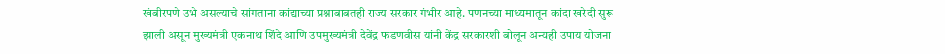खंबीरपणे उभे असल्याचे सांगताना कांद्याच्या प्रश्नाबाबतही राज्य सरकार गंभीर आहे. पणनच्या माध्यमातून कांदा खरेदी सुरू झाली असून मुख्यमंत्री एकनाथ शिंदे आणि उपमुख्यमंत्री देवेंद्र फडणवीस यांनी केंद्र सरकारशी बोलून अन्यही उपाय योजना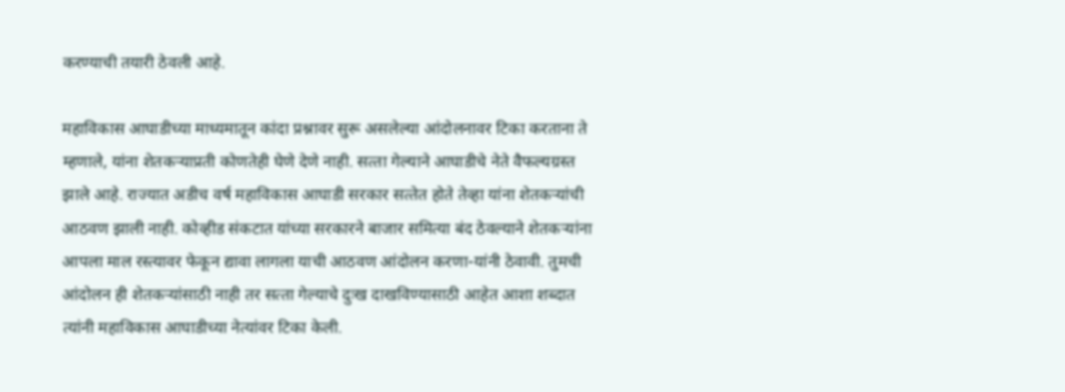करण्याची तयारी ठेवली आहे.

महाविकास आघाडीच्या माध्यमातून कांदा प्रश्नावर सुरू असलेल्या आंदोलनावर टिका करताना ते म्हणाले, यांना शेतकऱ्याप्रती कोणतेही घेणे देणे नाही. सत्‍ता गेल्याने आघाडीचे नेते वैफल्यग्रस्त झाले आहे. राज्यात अडीच वर्ष महाविकास आघाडी सरकार सत्‍तेत होते तेव्हा यांना शेतकऱ्यांची आठवण झाली नाही. कोव्हीड संकटात यांच्या सरकारने बाजार समित्या बंद ठेवल्याने शेतकऱ्यांना आपला माल रस्त्यावर फेकून द्यावा लागला याची आठवण आंदोलन करणा-यांनी ठेवावी. तुमची आंदोलन ही शेतकऱ्यांसाठी नाही तर सत्‍ता गेल्याचे दुःख दाखविण्यासाठी आहेत आशा शब्दात त्यांनी महाविकास आघाडीच्या नेत्यांवर टिका केली.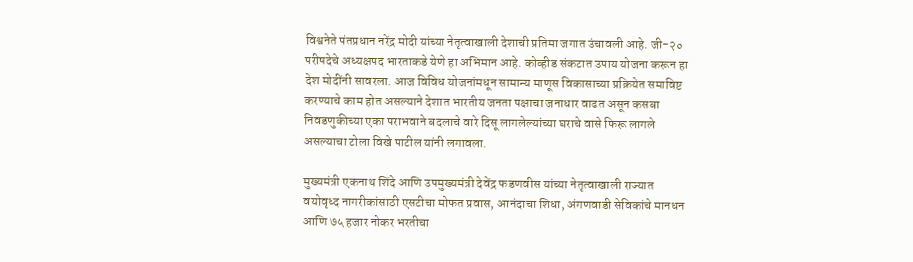विश्वनेते पंतप्रधान नरेंद्र मोदी यांच्या नेतृत्वाखाली देशाची प्रतिमा जगात उंचावली आहे. जी-२० परीषदेचे अध्यक्षपद भारताकडे येणे हा अभिमान आहे. कोव्हीड संकटात उपाय योजना करून हा देश मोदींनी सावरला. आज विविध योजनांमधून सामान्य माणूस विकासाच्या प्रक्रियेत समाविष्ट करण्याचे काम होत असल्याने देशात भारतीय जनता पक्षाचा जनाधार वाढत असून कसबा निवडणुकीच्या एका पराभवाने बदलाचे वारे दिसू लागलेल्यांच्या घराचे वासे फिरू लागले असल्याचा टोला विखे पाटील यांनी लगावला.

मुख्यमंत्री एकनाथ शिंदे आणि उपमुख्यमंत्री देवेंद्र फडणवीस यांच्या नेतृत्वाखाली राज्यात वयोवृध्द नागरीकांसाठी एसटीचा मोफत प्रवास, आनंदाचा शिधा, अंगणवाडी सेविकांचे मानधन आणि ७५ हजार नोकर भरतीचा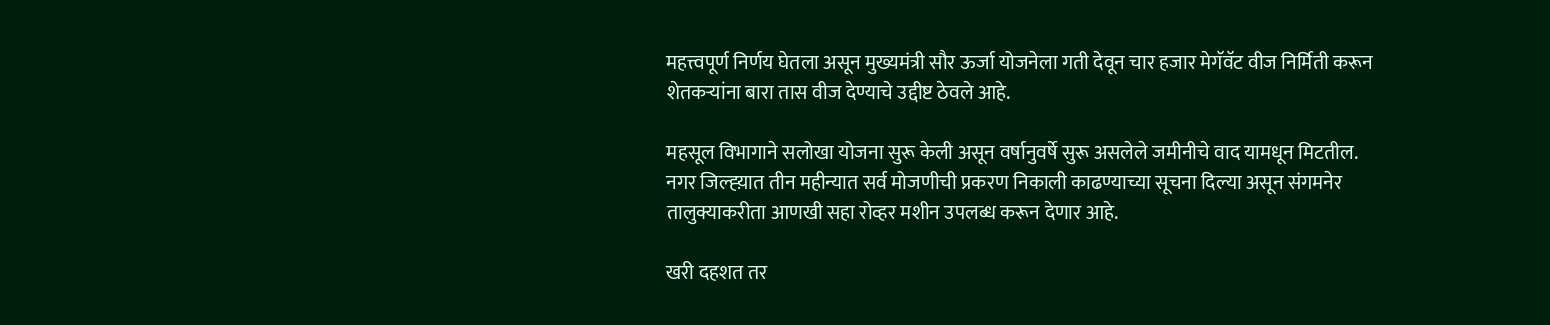महत्त्वपूर्ण निर्णय घेतला असून मुख्यमंत्री सौर ऊर्जा योजनेला गती देवून चार हजार मेगॅवॅट वीज निर्मिती करून शेतकऱ्यांना बारा तास वीज देण्याचे उद्दीष्ट ठेवले आहे.

महसूल विभागाने सलोखा योजना सुरू केली असून वर्षानुवर्षे सुरू असलेले जमीनीचे वाद यामधून मिटतील. नगर जिल्ह्य़ात तीन महीन्यात सर्व मोजणीची प्रकरण निकाली काढण्याच्या सूचना दिल्या असून संगमनेर तालुक्याकरीता आणखी सहा रोव्हर मशीन उपलब्ध करून देणार आहे.

खरी दहशत तर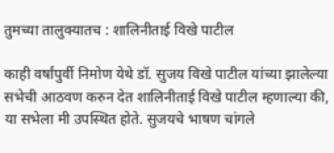तुमच्‍या तालुक्‍यातच : शालिनीताई विखे पाटील

काही वर्षांपुर्वी निमोण येथे डॉ. सुजय विखे पाटील यांच्‍या झालेल्‍या सभेची आठवण करुन देत शालिनीताई विखे पाटील म्‍हणाल्‍या की, या सभेला मी उपस्थित होते. सुजयचे भाषण चांगले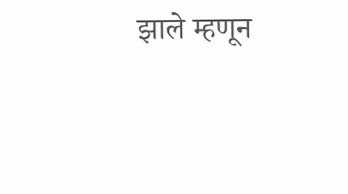झाले म्‍हणून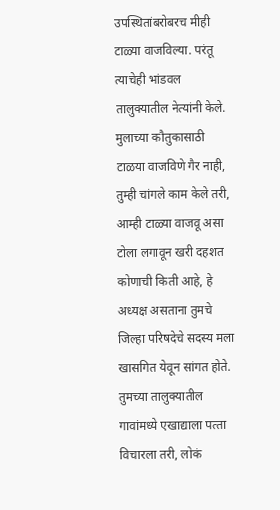उपस्थितांबरोबरच मीही टाळ्या वाजविल्‍या. परंतू त्‍याचेही भांडवल तालुक्‍यातील नेत्‍यांनी केले. मुलाच्‍या कौतुकासाठी टाळया वाजविणे गैर नाही, तुम्‍ही चांगले काम केले तरी, आम्‍ही टाळ्या वाजवू असा टोला लगावून खरी दहशत कोणाची किती आहे, हे अध्‍यक्ष असताना तुमचे जिल्‍हा परिषदेचे सदस्‍य मला खासगित येवून सांगत होते. तुमच्‍या तालुक्‍यातील गावांमध्‍ये एखाद्याला पत्‍ता विचारला तरी, लोकं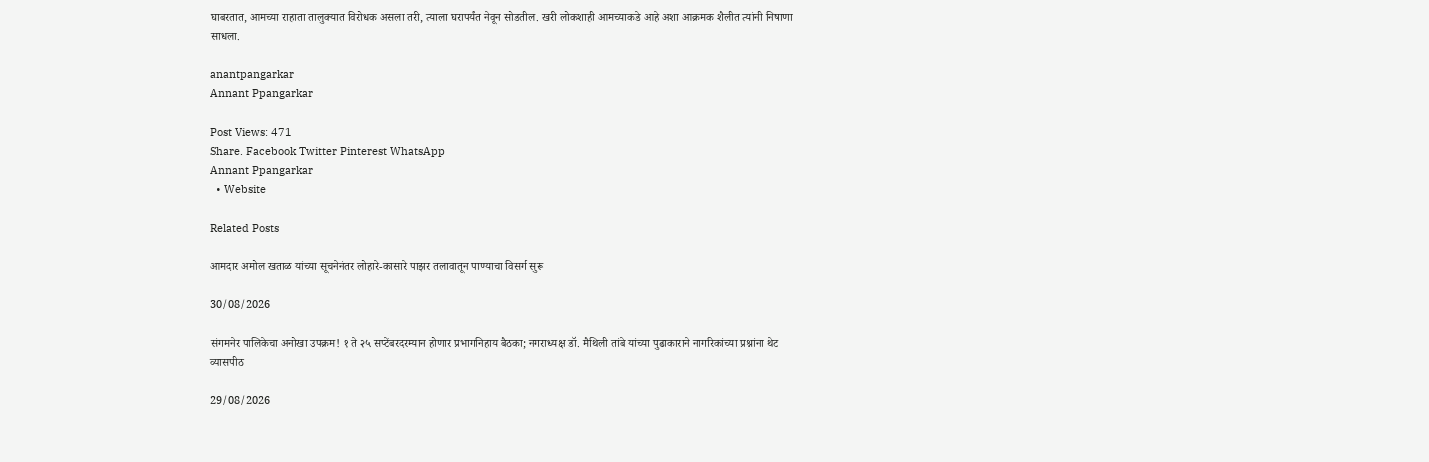घाबरतात, आमच्‍या राहाता तालुक्‍यात विरोधक असला तरी, त्‍याला घरापर्यंत नेवून सोडतील. खरी लोकशाही आमच्‍याकडे आहे अशा आक्रमक शैलीत त्‍यांनी निषाणा साधला.

anantpangarkar
Annant Ppangarkar

Post Views: 471
Share. Facebook Twitter Pinterest WhatsApp
Annant Ppangarkar
  • Website

Related Posts

आमदार अमोल खताळ यांच्या सूचनेनंतर लोहारे-कासारे पाझर तलावातून पाण्याचा विसर्ग सुरू

30/08/2026

संगमनेर पालिकेचा अनोखा उपक्रम! १ ते २५ सप्टेंबरदरम्यान होणार प्रभागनिहाय बैठका; नगराध्यक्ष डॉ. मैथिली तांबे यांच्या पुढाकाराने नागरिकांच्या प्रश्नांना थेट व्यासपीठ

29/08/2026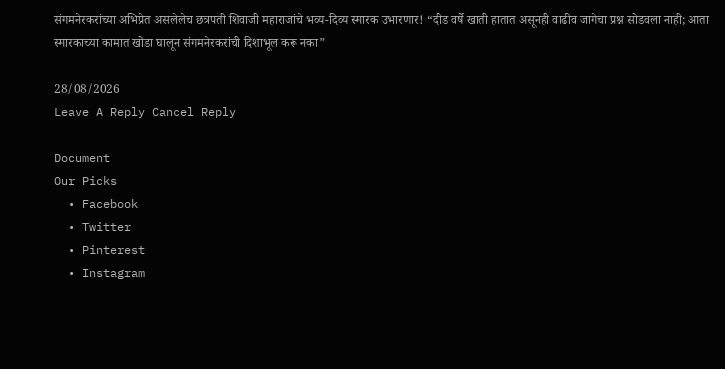संगमनेरकरांच्या अभिप्रेत असलेलेच छत्रपती शिवाजी महाराजांचे भव्य-दिव्य स्मारक उभारणार! “दीड वर्षे खाती हातात असूनही वाढीव जागेचा प्रश्न सोडवला नाही; आता स्मारकाच्या कामात खोडा घालून संगमनेरकरांची दिशाभूल करू नका”

28/08/2026
Leave A Reply Cancel Reply

Document
Our Picks
  • Facebook
  • Twitter
  • Pinterest
  • Instagram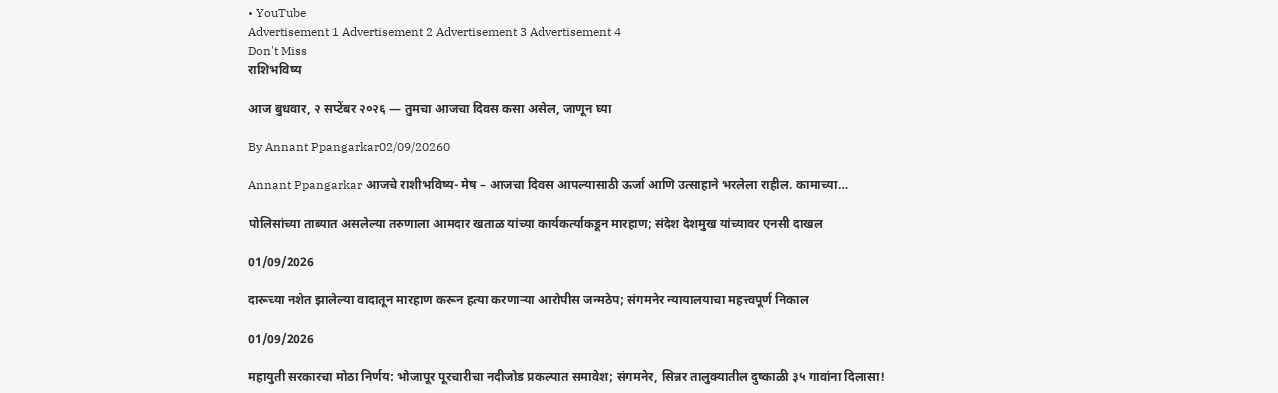• YouTube
Advertisement 1 Advertisement 2 Advertisement 3 Advertisement 4
Don't Miss
राशिभविष्य

आज बुधवार, २ सप्टेंबर २०२६ — तुमचा आजचा दिवस कसा असेल, जाणून घ्या

By Annant Ppangarkar02/09/20260

Annant Ppangarkar आजचे राशीभविष्य- मेष – आजचा दिवस आपल्यासाठी ऊर्जा आणि उत्साहाने भरलेला राहील. कामाच्या…

पोलिसांच्या ताब्यात असलेल्या तरुणाला आमदार खताळ यांच्या कार्यकर्त्याकडून मारहाण; संदेश देशमुख यांच्यावर एनसी दाखल

01/09/2026

दारूच्या नशेत झालेल्या वादातून मारहाण करून हत्या करणाऱ्या आरोपीस जन्मठेप; संगमनेर न्यायालयाचा महत्त्वपूर्ण निकाल

01/09/2026

महायुती सरकारचा मोठा निर्णय: भोजापूर पूरचारीचा नदीजोड प्रकल्पात समावेश; संगमनेर, सिन्नर तालुक्यातील दुष्काळी ३५ गावांना दिलासा!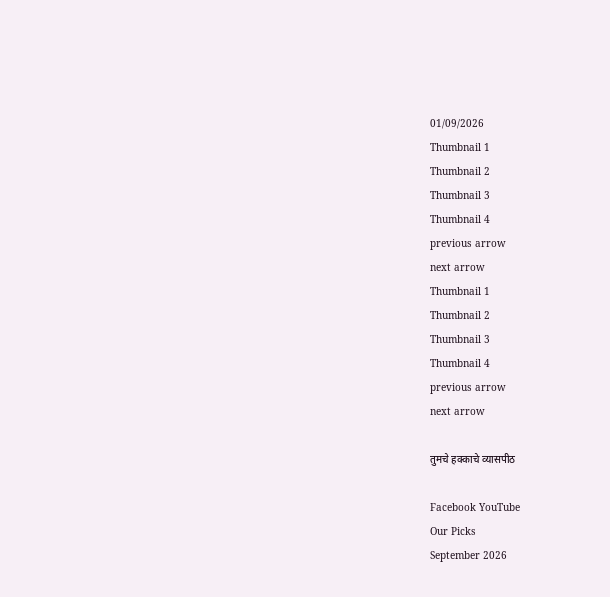01/09/2026
Thumbnail 1
Thumbnail 2
Thumbnail 3
Thumbnail 4
previous arrow
next arrow
Thumbnail 1
Thumbnail 2
Thumbnail 3
Thumbnail 4
previous arrow
next arrow

तुमचे हक्काचे व्यासपीठ

Facebook YouTube
Our Picks
September 2026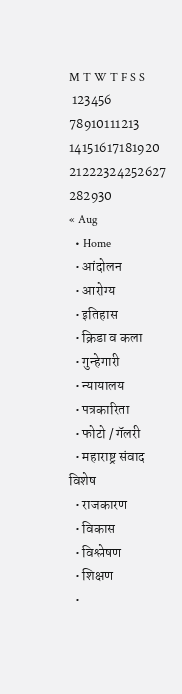M T W T F S S
 123456
78910111213
14151617181920
21222324252627
282930
« Aug
  • Home
  • आंदोलन
  • आरोग्य
  • इतिहास
  • क्रिडा व कला
  • गुन्हेगारी
  • न्यायालय
  • पत्रकारिता
  • फोटो / गॅलरी
  • महाराष्ट्र संवाद विशेष
  • राजकारण
  • विकास
  • विश्लेषण
  • शिक्षण
  •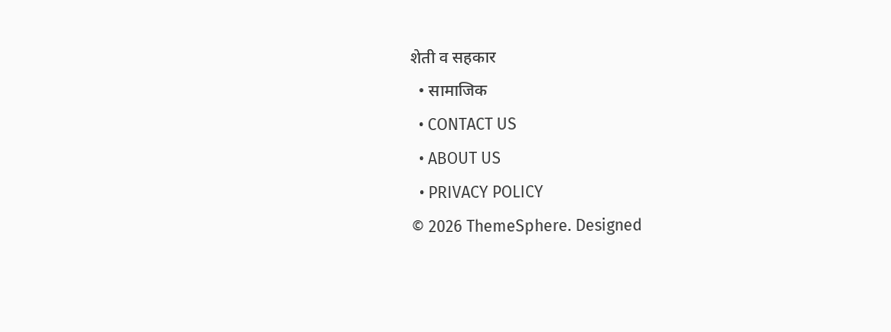शेती व सहकार
  • सामाजिक
  • CONTACT US
  • ABOUT US
  • PRIVACY POLICY
© 2026 ThemeSphere. Designed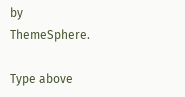by ThemeSphere.

Type above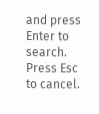and press Enter to search. Press Esc to cancel.